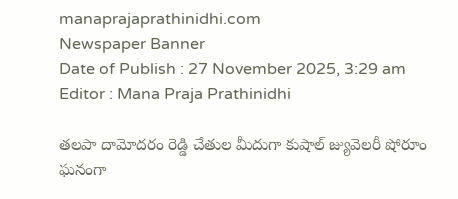manaprajaprathinidhi.com
Newspaper Banner
Date of Publish : 27 November 2025, 3:29 am Editor : Mana Praja Prathinidhi

తలపా దామోదరం రెడ్డి చేతుల మీదుగా కుషాల్ జ్యువెలరీ షోరూం ఘనంగా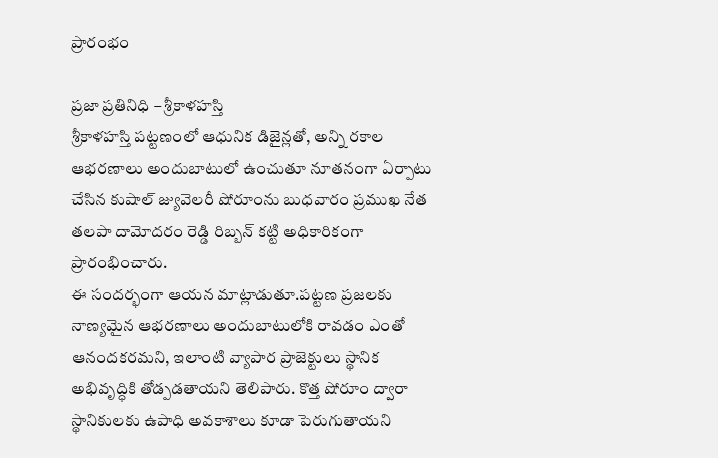ప్రారంభం

ప్రజా ప్రతినిధి – శ్రీకాళహస్తి
శ్రీకాళహస్తి పట్టణంలో ఆధునిక డిజైన్లతో, అన్ని రకాల ఆభరణాలు అందుబాటులో ఉంచుతూ నూతనంగా ఏర్పాటు చేసిన కుషాల్ జ్యువెలరీ షోరూంను బుధవారం ప్రముఖ నేత తలపా దామోదరం రెడ్డి రిబ్బన్ కట్టి అధికారికంగా ప్రారంభించారు.
ఈ సందర్భంగా ఆయన మాట్లాడుతూ.పట్టణ ప్రజలకు నాణ్యమైన ఆభరణాలు అందుబాటులోకి రావడం ఎంతో ఆనందకరమని, ఇలాంటి వ్యాపార ప్రాజెక్టులు స్థానిక అభివృద్ధికి తోడ్పడతాయని తెలిపారు. కొత్త షోరూం ద్వారా స్థానికులకు ఉపాధి అవకాశాలు కూడా పెరుగుతాయని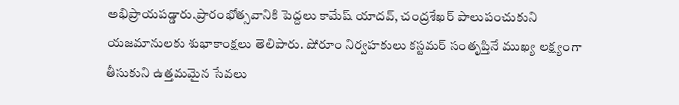అభిప్రాయపడ్డారు.ప్రారంభోత్సవానికి పెద్దలు కామేష్ యాదవ్, చంద్రశేఖర్ పాలుపంచుకుని యజమానులకు శుభాకాంక్షలు తెలిపారు. షోరూం నిర్వహకులు కస్టమర్ సంతృప్తినే ముఖ్య లక్ష్యంగా తీసుకుని ఉత్తమమైన సేవలు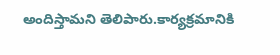అందిస్తామని తెలిపారు.కార్యక్రమానికి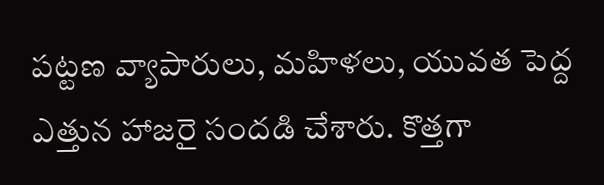పట్టణ వ్యాపారులు, మహిళలు, యువత పెద్ద ఎత్తున హాజరై సందడి చేశారు. కొత్తగా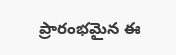ప్రారంభమైన ఈ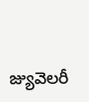జ్యువెలరీ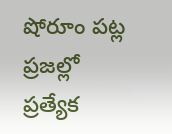షోరూం పట్ల ప్రజల్లో ప్రత్యేక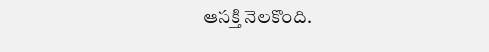ఆసక్తి నెలకొంది.